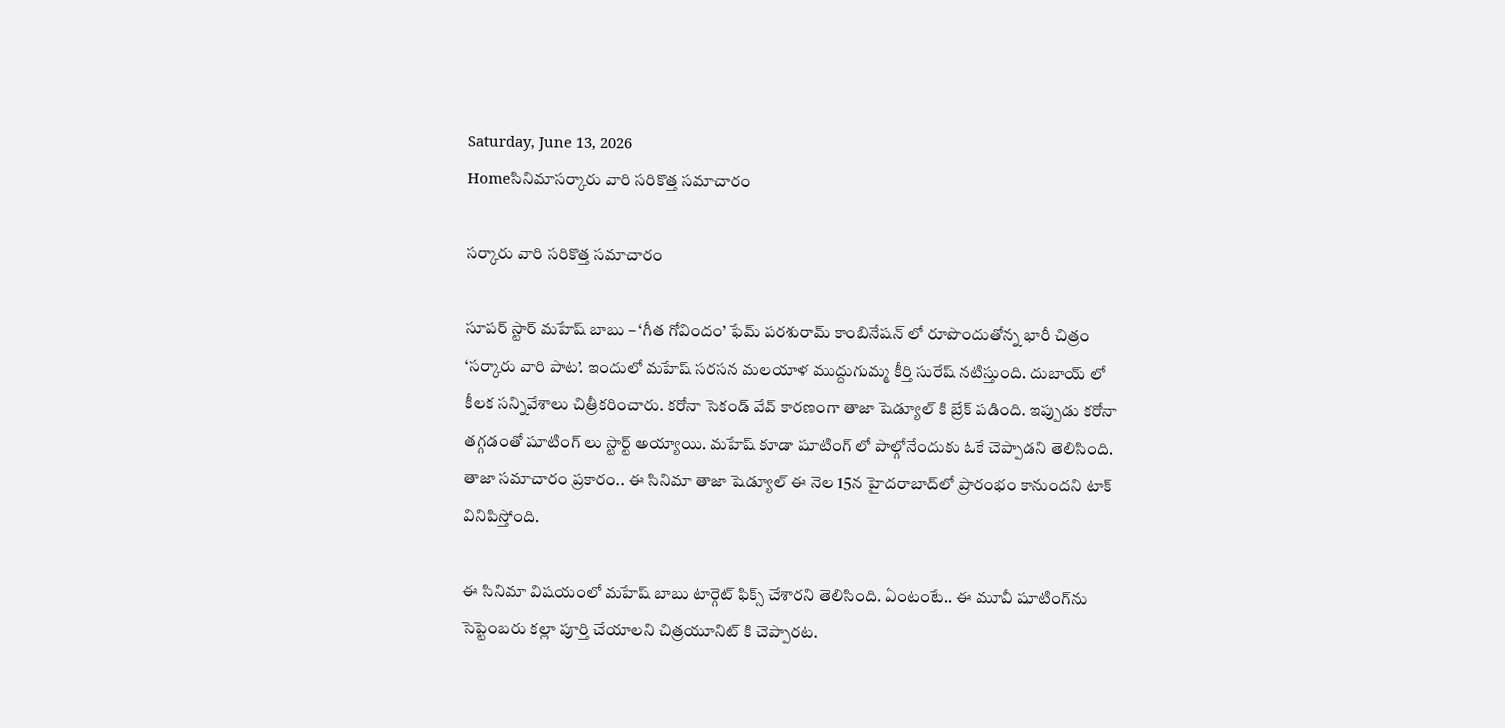Saturday, June 13, 2026
Homeసినిమాసర్కారు వారి సరికొత్త సమాచారం

సర్కారు వారి సరికొత్త సమాచారం

సూపర్ స్టార్ మహేష్ బాబు – ‘గీత గోవిందం’ ఫేమ్ పరశురామ్ కాంబినేషన్ లో రూపొందుతోన్న భారీ చిత్రం ‘సర్కారు వారి పాట’. ఇందులో మహేష్ సరసన మలయాళ ముద్దుగుమ్మ కీర్తి సురేష్ నటిస్తుంది. దుబాయ్ లో కీలక సన్నివేశాలు చిత్రీకరించారు. కరోనా సెకండ్ వేవ్ కారణంగా తాజా షెడ్యూల్ కి బ్రేక్ పడింది. ఇప్పుడు కరోనా తగ్గడంతో షూటింగ్ లు స్టార్ట్ అయ్యాయి. మహేష్‌ కూడా షూటింగ్ లో పాల్గోనేందుకు ఓకే చెప్పాడని తెలిసింది. తాజా సమాచారం ప్రకారం.. ఈ సినిమా తాజా షెడ్యూల్‌ ఈ నెల 15న హైదరాబాద్‌లో ప్రారంభం కానుందని టాక్ వినిపిస్తోంది.

ఈ సినిమా విషయంలో మహేష్ బాబు టార్గెట్ ఫిక్స్ చేశారని తెలిసింది. ఏంటంటే.. ఈ మూవీ షూటింగ్‌ను సెప్టెంబరు కల్లా పూర్తి చేయాలని చిత్రయూనిట్ కి చెప్పారట.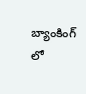బ్యాంకింగ్ లో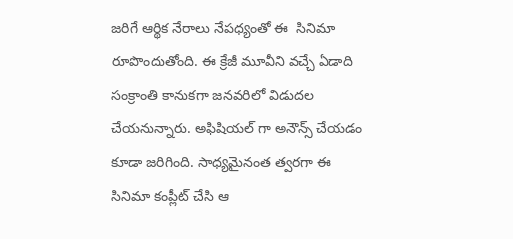జరిగే ఆర్థిక నేరాలు నేపధ్యంతో ఈ  సినిమా రూపొందుతోంది. ఈ క్రేజీ మూవీని వచ్చే ఏడాది సంక్రాంతి కానుకగా జనవరిలో విడుదల చేయనున్నారు. అఫిషియల్ గా అనౌన్స్ చేయడం కూడా జరిగింది. సాధ్యమైనంత త్వరగా ఈ సినిమా కంప్లీట్ చేసి ఆ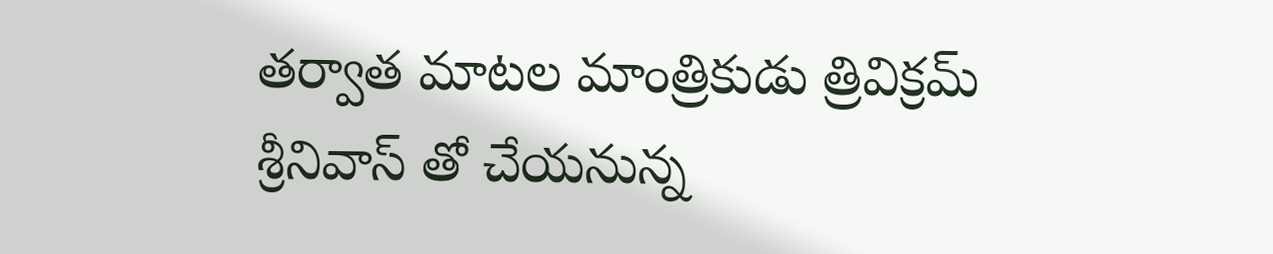తర్వాత మాటల మాంత్రికుడు త్రివిక్రమ్ శ్రీనివాస్ తో చేయనున్న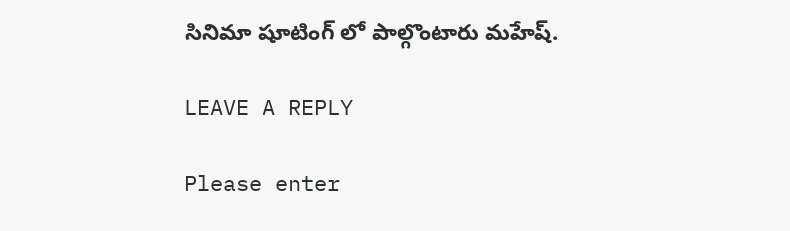సినిమా షూటింగ్ లో పాల్గొంటారు మహేష్.

LEAVE A REPLY

Please enter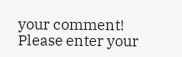your comment!
Please enter your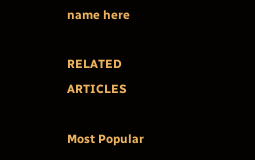name here

RELATED ARTICLES

Most Popular